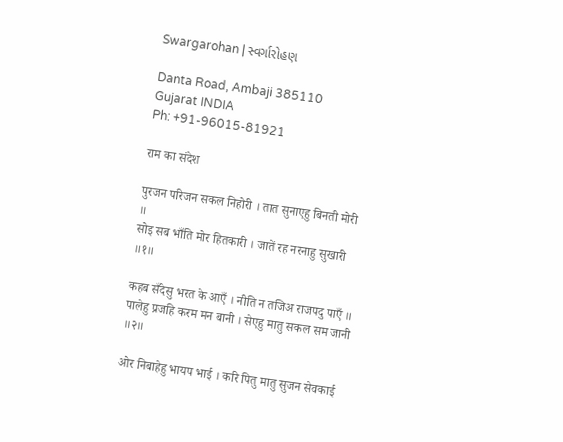Swargarohan | સ્વર્ગારોહણ

Danta Road, Ambaji 385110
Gujarat INDIA
Ph: +91-96015-81921

राम का संदेश

पुरजन परिजन सकल निहोरी । तात सुनाएहु बिनती मोरी ॥
सोइ सब भाँति मोर हितकारी । जातें रह नरनाहु सुखारी ॥१॥

कहब सँदेसु भरत के आएँ । नीति न तजिअ राजपदु पाएँ ॥
पालेहु प्रजहि करम मन बानी । सेएहु मातु सकल सम जानी ॥२॥

ओर निबाहेहु भायप भाई । करि पितु मातु सुजन सेवकाई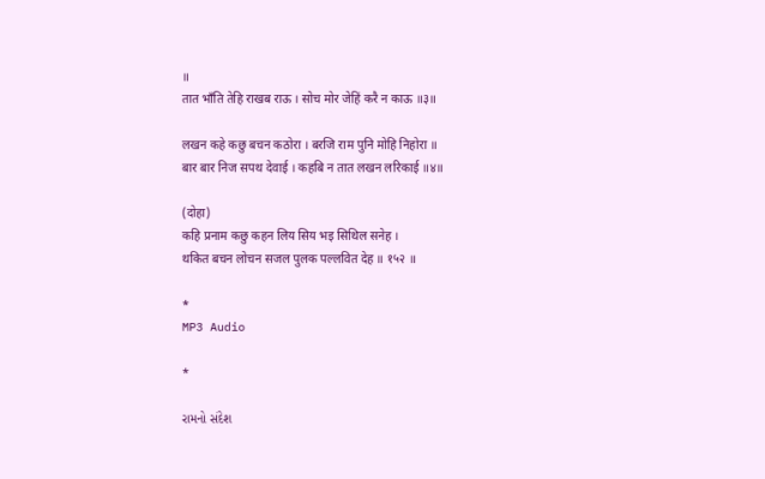॥
तात भाँति तेहि राखब राऊ । सोच मोर जेहिं करै न काऊ ॥३॥

लखन कहे कछु बचन कठोरा । बरजि राम पुनि मोहि निहोरा ॥
बार बार निज सपथ देवाई । कहबि न तात लखन लरिकाई ॥४॥

(दोहा)
कहि प्रनाम कछु कहन लिय सिय भइ सिथिल सनेह ।
थकित बचन लोचन सजल पुलक पल्लवित देह ॥ १५२ ॥

*
MP3 Audio

*

રામનો સંદેશ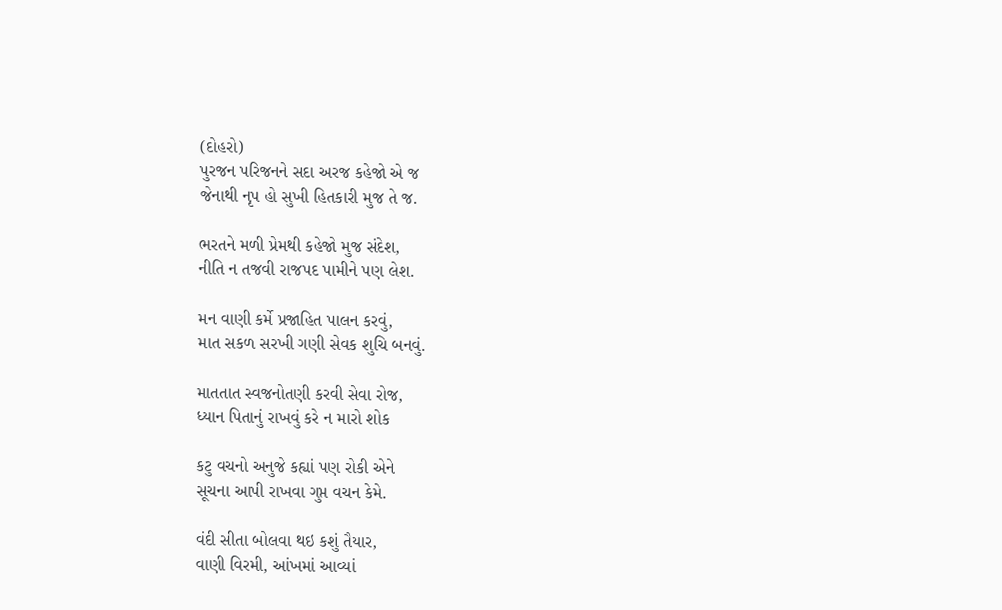(દોહરો)
પુરજન પરિજનને સદા અરજ કહેજો એ જ
જેનાથી નૃપ હો સુખી હિતકારી મુજ તે જ.

ભરતને મળી પ્રેમથી કહેજો મુજ સંદેશ,
નીતિ ન તજવી રાજપદ પામીને પણ લેશ.

મન વાણી કર્મે પ્રજાહિત પાલન કરવું,
માત સકળ સરખી ગણી સેવક શુચિ બનવું.

માતતાત સ્વજનોતણી કરવી સેવા રોજ,
ધ્યાન પિતાનું રાખવું કરે ન મારો શોક

કટુ વચનો અનુજે કહ્યાં પણ રોકી એને
સૂચના આપી રાખવા ગુપ્ત વચન કેમે.

વંદી સીતા બોલવા થઇ કશું તૈયાર,
વાણી વિરમી, આંખમાં આવ્યાં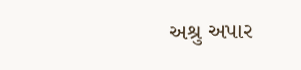અશ્રુ અપાર